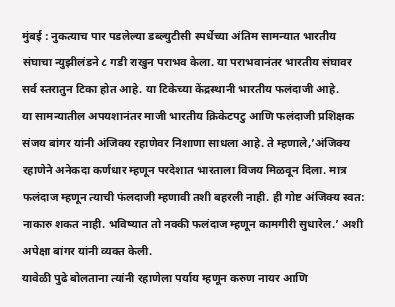मुंबई : नुकत्याच पार पडलेल्या डब्ल्युटीसी स्पर्धेच्या अंतिम सामन्यात भारतीय संघाचा न्युझीलंडने ८ गडी राखुन पराभव केला. या पराभवानंतर भारतीय संघावर सर्व स्तरातुन टिका होत आहे. या टिकेच्या केंद्रस्थानी भारतीय फलंदाजी आहे.
या सामन्यातील अपयशानंतर माजी भारतीय क्रिकेटपटु आणि फलंदाजी प्रशिक्षक संजय बांगर यांनी अंजिक्य रहाणेवर निशाणा साधला आहे. ते म्हणाले,’अंजिक्य रहाणेने अनेकदा कर्णधार म्हणून परदेशात भारताला विजय मिळवून दिला. मात्र फलंदाज म्हणून त्याची फंलदाजी म्हणावी तशी बहरली नाही. ही गोष्ट अंजिक्य स्वत: नाकारु शकत नाही. भविष्यात तो नक्की फलंदाज म्हणून कामगीरी सुधारेल.’ अशी अपेक्षा बांगर यांनी व्यक्त केली.
यावेळी पुढे बोलताना त्यांनी रहाणेला पर्याय म्हणून करुण नायर आणि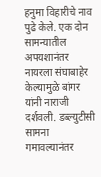हनुमा विहारीचे नाव पुढे केले. एक दोन सामन्यातील अपयशानंतर नायरला संघाबाहेर केल्यामुळे बांगर यांनी नाराजी दर्शवली. डब्ल्युटीसी सामना गमावल्यानंतर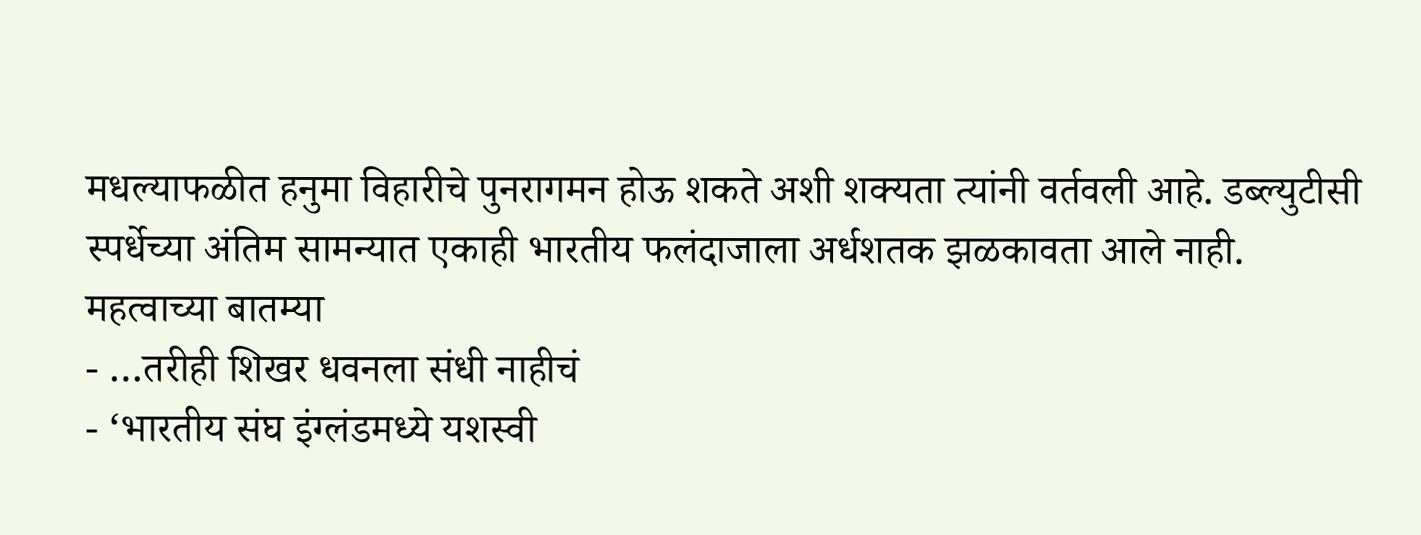मधल्याफळीत हनुमा विहारीचे पुनरागमन होऊ शकते अशी शक्यता त्यांनी वर्तवली आहे. डब्ल्युटीसी स्पर्धेच्या अंतिम सामन्यात एकाही भारतीय फलंदाजाला अर्धशतक झळकावता आले नाही.
महत्वाच्या बातम्या
- …तरीही शिखर धवनला संधी नाहीचं
- ‘भारतीय संघ इंग्लंडमध्ये यशस्वी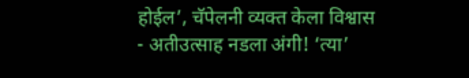होईल’, चॅपेलनी व्यक्त केला विश्वास
- अतीउत्साह नडला अंगी! ‘त्या’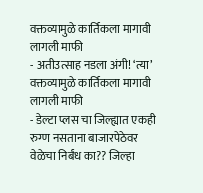वक्तव्यामुळे कार्तिकला मागावी लागली माफी
- अतीउत्साह नडला अंगी! ‘त्या’ वक्तव्यामुळे कार्तिकला मागावी लागली माफी
- डेल्टा प्लस चा जिल्ह्यात एकही रुग्ण नसताना बाजारपेठेवर वेळेचा निर्बंध का?? जिल्हा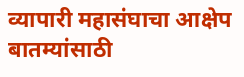व्यापारी महासंघाचा आक्षेप
बातम्यांसाठी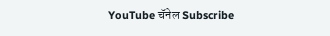YouTube चॅनेल Subscribe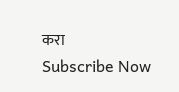करा
Subscribe Now